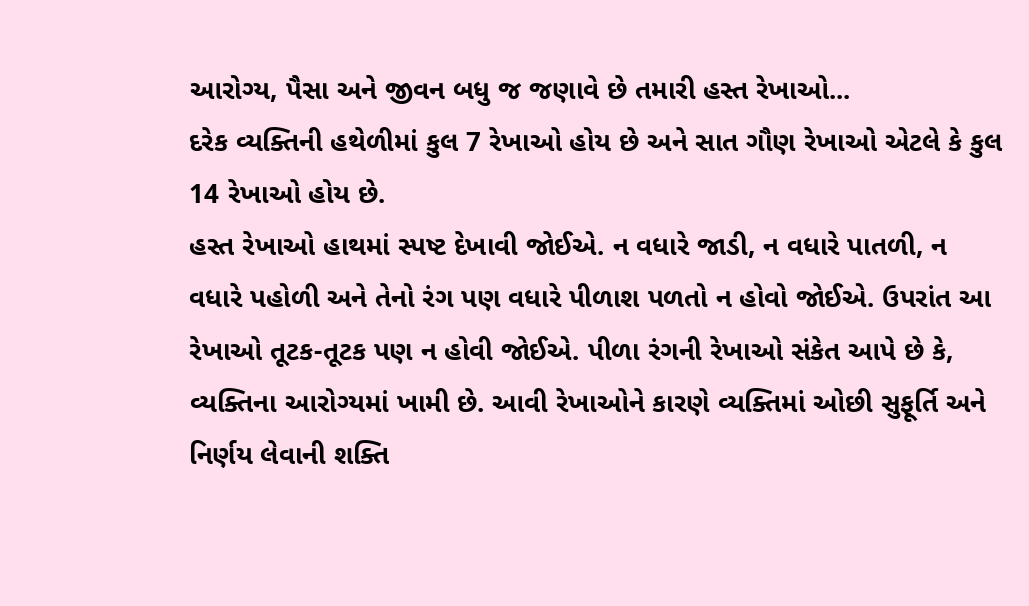આરોગ્ય, પૈસા અને જીવન બધુ જ જણાવે છે તમારી હસ્ત રેખાઓ...
દરેક વ્યક્તિની હથેળીમાં કુલ 7 રેખાઓ હોય છે અને સાત ગૌણ રેખાઓ એટલે કે કુલ 14 રેખાઓ હોય છે.
હસ્ત રેખાઓ હાથમાં સ્પષ્ટ દેખાવી જોઈએ. ન વધારે જાડી, ન વધારે પાતળી, ન વધારે પહોળી અને તેનો રંગ પણ વધારે પીળાશ પળતો ન હોવો જોઈએ. ઉપરાંત આ રેખાઓ તૂટક-તૂટક પણ ન હોવી જોઈએ. પીળા રંગની રેખાઓ સંકેત આપે છે કે, વ્યક્તિના આરોગ્યમાં ખામી છે. આવી રેખાઓને કારણે વ્યક્તિમાં ઓછી સુફૂર્તિ અને નિર્ણય લેવાની શક્તિ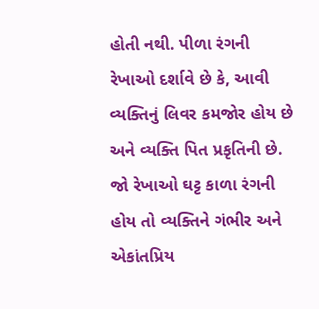હોતી નથી. પીળા રંગની રેખાઓ દર્શાવે છે કે, આવી વ્યક્તિનું લિવર કમજોર હોય છે અને વ્યક્તિ પિત પ્રકૃતિની છે. જો રેખાઓ ઘટ્ટ કાળા રંગની હોય તો વ્યક્તિને ગંભીર અને એકાંતપ્રિય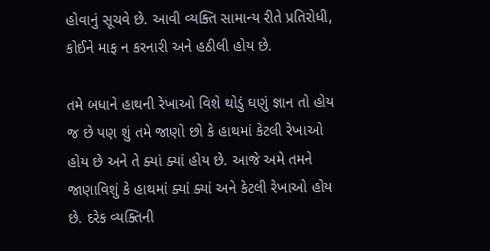હોવાનું સૂચવે છે. આવી વ્યક્તિ સામાન્ય રીતે પ્રતિરોધી, કોઈને માફ ન કરનારી અને હઠીલી હોય છે.

તમે બધાને હાથની રેખાઓ વિશે થોડું ઘણું જ્ઞાન તો હોય જ છે પણ શું તમે જાણો છો કે હાથમાં કેટલી રેખાઓ હોય છે અને તે ક્યાં ક્યાં હોય છે. આજે અમે તમને જાણાવિશું કે હાથમાં ક્યાં ક્યાં અને કેટલી રેખાઓ હોય છે. દરેક વ્યક્તિની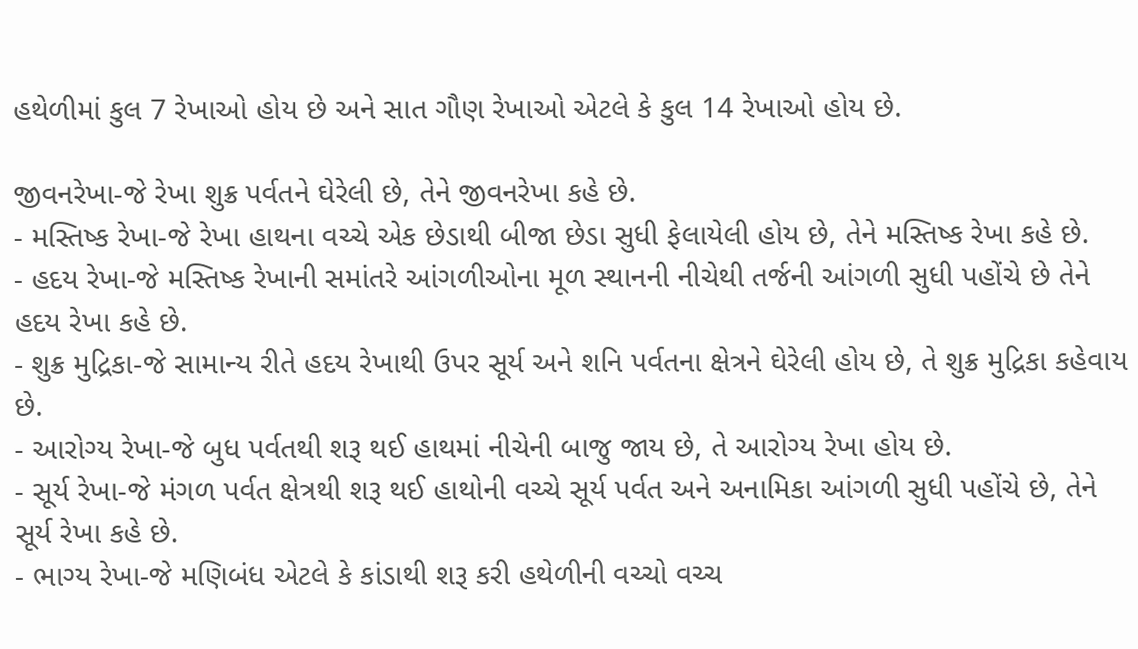હથેળીમાં કુલ 7 રેખાઓ હોય છે અને સાત ગૌણ રેખાઓ એટલે કે કુલ 14 રેખાઓ હોય છે.

જીવનરેખા-જે રેખા શુક્ર પર્વતને ઘેરેલી છે, તેને જીવનરેખા કહે છે.
- મસ્તિષ્ક રેખા-જે રેખા હાથના વચ્ચે એક છેડાથી બીજા છેડા સુધી ફેલાયેલી હોય છે, તેને મસ્તિષ્ક રેખા કહે છે.
- હદય રેખા-જે મસ્તિષ્ક રેખાની સમાંતરે આંગળીઓના મૂળ સ્થાનની નીચેથી તર્જની આંગળી સુધી પહોંચે છે તેને હદય રેખા કહે છે.
- શુક્ર મુદ્રિકા-જે સામાન્ય રીતે હદય રેખાથી ઉપર સૂર્ય અને શનિ પર્વતના ક્ષેત્રને ઘેરેલી હોય છે, તે શુક્ર મુદ્રિકા કહેવાય છે.
- આરોગ્ય રેખા-જે બુધ પર્વતથી શરૂ થઈ હાથમાં નીચેની બાજુ જાય છે, તે આરોગ્ય રેખા હોય છે.
- સૂર્ય રેખા-જે મંગળ પર્વત ક્ષેત્રથી શરૂ થઈ હાથોની વચ્ચે સૂર્ય પર્વત અને અનામિકા આંગળી સુધી પહોંચે છે, તેને સૂર્ય રેખા કહે છે.
- ભાગ્ય રેખા-જે મણિબંધ એટલે કે કાંડાથી શરૂ કરી હથેળીની વચ્ચો વચ્ચ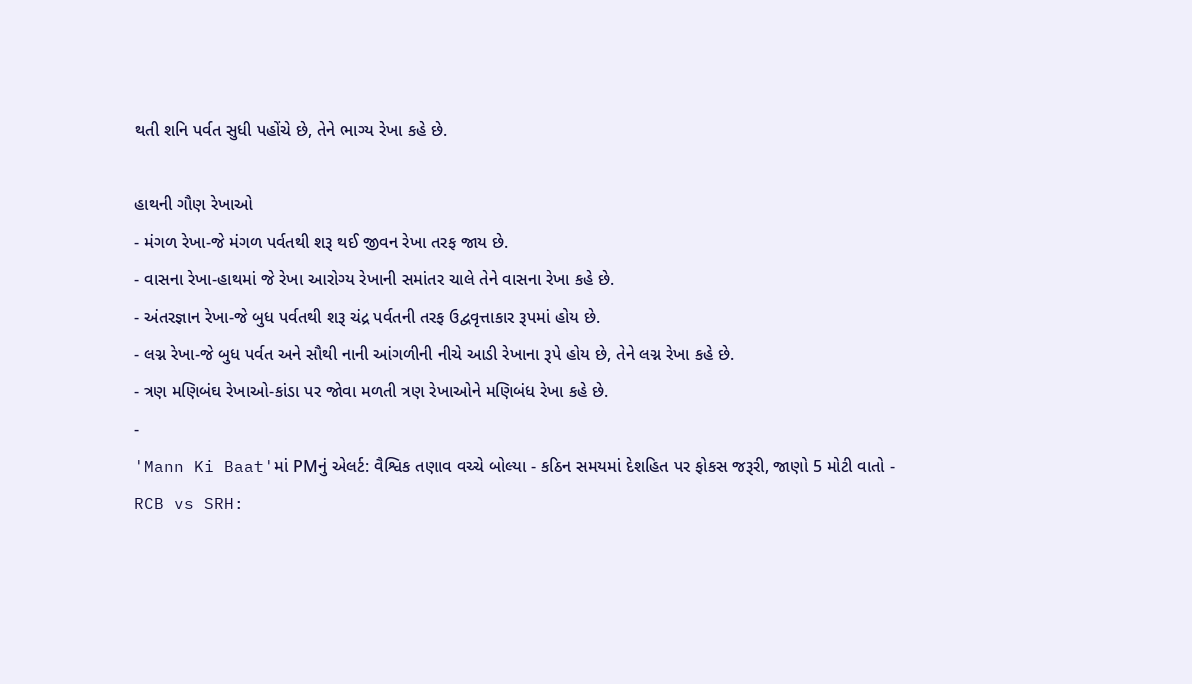થતી શનિ પર્વત સુધી પહોંચે છે, તેને ભાગ્ય રેખા કહે છે.

હાથની ગૌણ રેખાઓ
- મંગળ રેખા-જે મંગળ પર્વતથી શરૂ થઈ જીવન રેખા તરફ જાય છે.
- વાસના રેખા-હાથમાં જે રેખા આરોગ્ય રેખાની સમાંતર ચાલે તેને વાસના રેખા કહે છે.
- અંતરજ્ઞાન રેખા-જે બુધ પર્વતથી શરૂ ચંદ્ર પર્વતની તરફ ઉદ્વવૃત્તાકાર રૂપમાં હોય છે.
- લગ્ન રેખા-જે બુધ પર્વત અને સૌથી નાની આંગળીની નીચે આડી રેખાના રૂપે હોય છે, તેને લગ્ન રેખા કહે છે.
- ત્રણ મણિબંઘ રેખાઓ-કાંડા પર જોવા મળતી ત્રણ રેખાઓને મણિબંધ રેખા કહે છે.
-
'Mann Ki Baat'માં PMનું એલર્ટ: વૈશ્વિક તણાવ વચ્ચે બોલ્યા - કઠિન સમયમાં દેશહિત પર ફોકસ જરૂરી, જાણો 5 મોટી વાતો -
RCB vs SRH: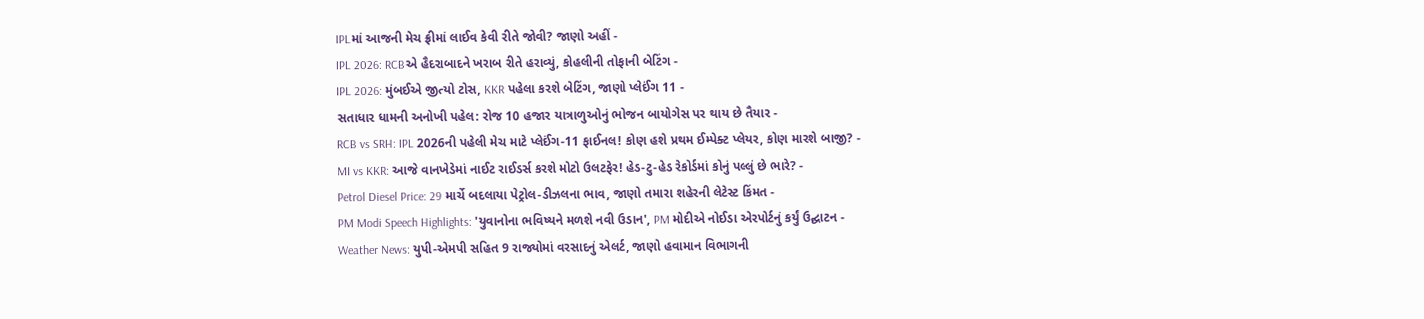IPLમાં આજની મેચ ફ્રીમાં લાઈવ કેવી રીતે જોવી? જાણો અહીં -
IPL 2026: RCBએ હૈદરાબાદને ખરાબ રીતે હરાવ્યું, કોહલીની તોફાની બેટિંગ -
IPL 2026: મુંબઈએ જીત્યો ટોસ, KKR પહેલા કરશે બેટિંગ, જાણો પ્લેઈંગ 11 -
સતાધાર ધામની અનોખી પહેલ: રોજ 10 હજાર યાત્રાળુઓનું ભોજન બાયોગેસ પર થાય છે તૈયાર -
RCB vs SRH: IPL 2026ની પહેલી મેચ માટે પ્લેઈંગ-11 ફાઈનલ! કોણ હશે પ્રથમ ઈમ્પેક્ટ પ્લેયર, કોણ મારશે બાજી? -
MI vs KKR: આજે વાનખેડેમાં નાઈટ રાઈડર્સ કરશે મોટો ઉલટફેર! હેડ-ટુ-હેડ રેકોર્ડમાં કોનું પલ્લું છે ભારે? -
Petrol Diesel Price: 29 માર્ચે બદલાયા પેટ્રોલ-ડીઝલના ભાવ, જાણો તમારા શહેરની લેટેસ્ટ કિંમત -
PM Modi Speech Highlights: 'યુવાનોના ભવિષ્યને મળશે નવી ઉડાન', PM મોદીએ નોઈડા એરપોર્ટનું કર્યું ઉદ્ઘાટન -
Weather News: યુપી-એમપી સહિત 9 રાજ્યોમાં વરસાદનું એલર્ટ, જાણો હવામાન વિભાગની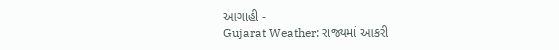આગાહી -
Gujarat Weather: રાજ્યમાં આકરી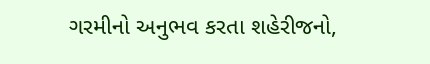ગરમીનો અનુભવ કરતા શહેરીજનો,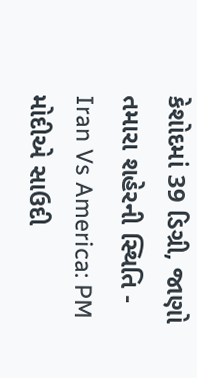કેશોદમાં 39 ડિગ્રી, જાણો તમારા શહેરની સ્થિતિ -
Iran Vs America: PM મોદીએ સાઉદી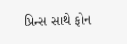પ્રિન્સ સાથે ફોન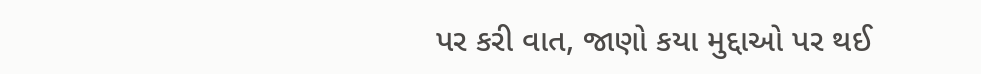પર કરી વાત, જાણો કયા મુદ્દાઓ પર થઈ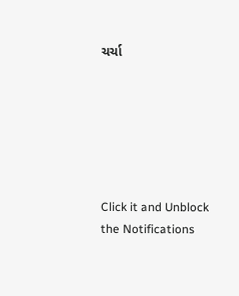ચર્ચા






Click it and Unblock the Notifications